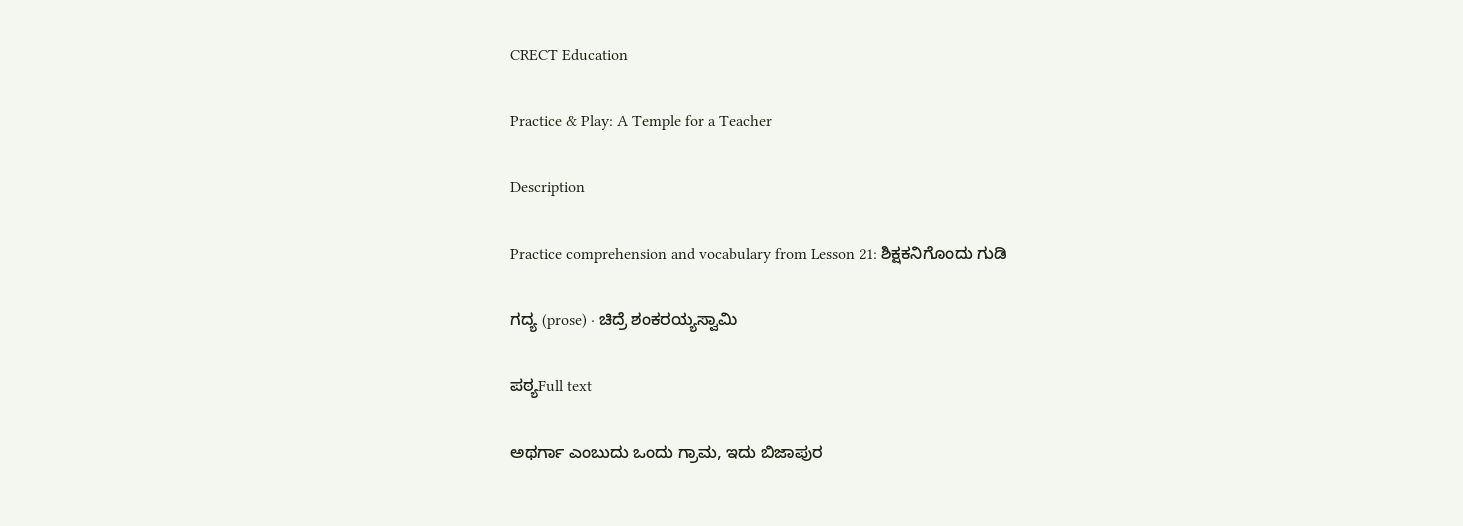CRECT Education

Practice & Play: A Temple for a Teacher

Description

Practice comprehension and vocabulary from Lesson 21: ಶಿಕ್ಷಕನಿಗೊಂದು ಗುಡಿ

ಗದ್ಯ (prose) · ಚಿದ್ರೆ ಶಂಕರಯ್ಯಸ್ವಾಮಿ

ಪಠ್ಯFull text

ಅಥರ್ಗಾ ಎಂಬುದು ಒಂದು ಗ್ರಾಮ, ಇದು ಬಿಜಾಪುರ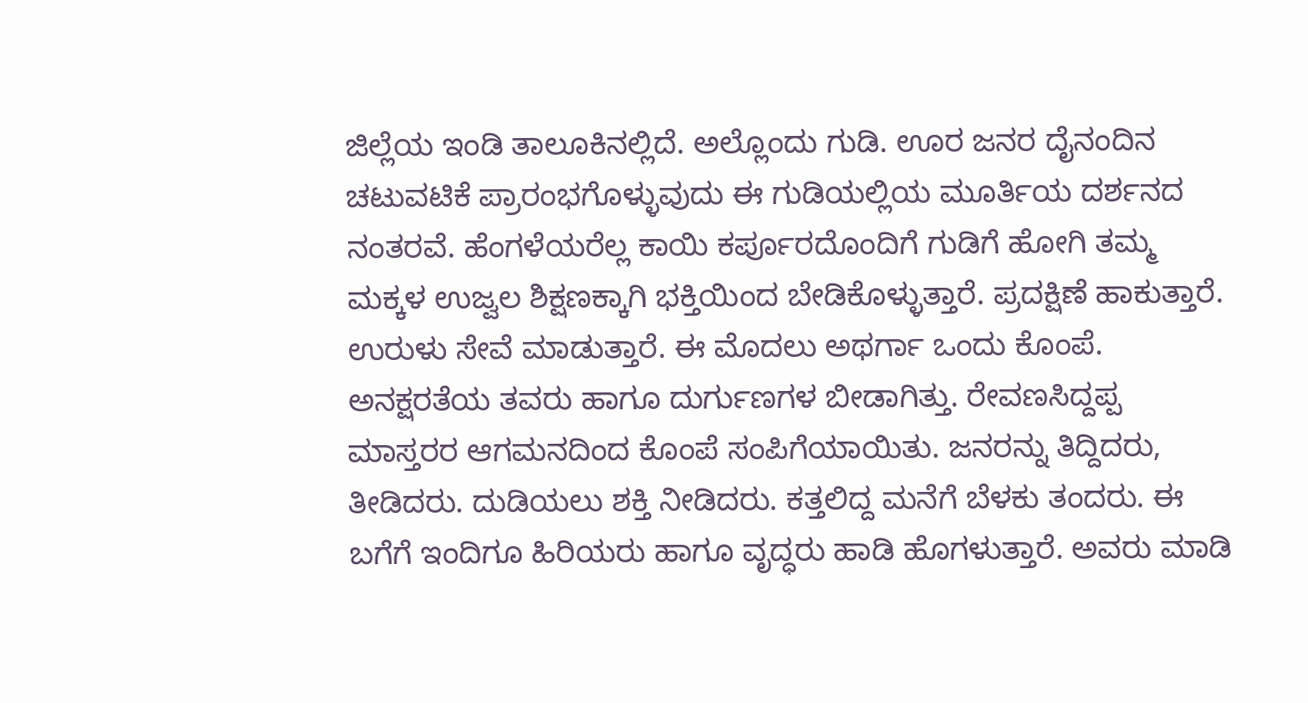ಜಿಲ್ಲೆಯ ಇಂಡಿ ತಾಲೂಕಿನಲ್ಲಿದೆ. ಅಲ್ಲೊಂದು ಗುಡಿ. ಊರ ಜನರ ದೈನಂದಿನ ಚಟುವಟಿಕೆ ಪ್ರಾರಂಭಗೊಳ್ಳುವುದು ಈ ಗುಡಿಯಲ್ಲಿಯ ಮೂರ್ತಿಯ ದರ್ಶನದ ನಂತರವೆ. ಹೆಂಗಳೆಯರೆಲ್ಲ ಕಾಯಿ ಕರ್ಪೂರದೊಂದಿಗೆ ಗುಡಿಗೆ ಹೋಗಿ ತಮ್ಮ ಮಕ್ಕಳ ಉಜ್ವಲ ಶಿಕ್ಷಣಕ್ಕಾಗಿ ಭಕ್ತಿಯಿಂದ ಬೇಡಿಕೊಳ್ಳುತ್ತಾರೆ. ಪ್ರದಕ್ಷಿಣೆ ಹಾಕುತ್ತಾರೆ. ಉರುಳು ಸೇವೆ ಮಾಡುತ್ತಾರೆ. ಈ ಮೊದಲು ಅಥರ್ಗಾ ಒಂದು ಕೊಂಪೆ. ಅನಕ್ಷರತೆಯ ತವರು ಹಾಗೂ ದುರ್ಗುಣಗಳ ಬೀಡಾಗಿತ್ತು. ರೇವಣಸಿದ್ದಪ್ಪ ಮಾಸ್ತರರ ಆಗಮನದಿಂದ ಕೊಂಪೆ ಸಂಪಿಗೆಯಾಯಿತು. ಜನರನ್ನು ತಿದ್ದಿದರು, ತೀಡಿದರು. ದುಡಿಯಲು ಶಕ್ತಿ ನೀಡಿದರು. ಕತ್ತಲಿದ್ದ ಮನೆಗೆ ಬೆಳಕು ತಂದರು. ಈ ಬಗೆಗೆ ಇಂದಿಗೂ ಹಿರಿಯರು ಹಾಗೂ ವೃದ್ಧರು ಹಾಡಿ ಹೊಗಳುತ್ತಾರೆ. ಅವರು ಮಾಡಿ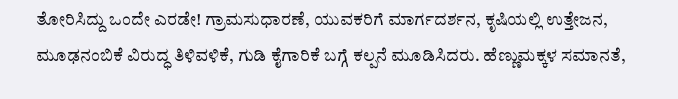ತೋರಿಸಿದ್ದು ಒಂದೇ ಎರಡೇ! ಗ್ರಾಮಸುಧಾರಣೆ, ಯುವಕರಿಗೆ ಮಾರ್ಗದರ್ಶನ, ಕೃಷಿಯಲ್ಲಿ ಉತ್ತೇಜನ, ಮೂಢನಂಬಿಕೆ ವಿರುದ್ಧ ತಿಳಿವಳಿಕೆ, ಗುಡಿ ಕೈಗಾರಿಕೆ ಬಗ್ಗೆ ಕಲ್ಪನೆ ಮೂಡಿಸಿದರು. ಹೆಣ್ಣುಮಕ್ಕಳ ಸಮಾನತೆ,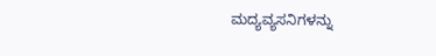ಮದ್ಯವ್ಯಸನಿಗಳನ್ನು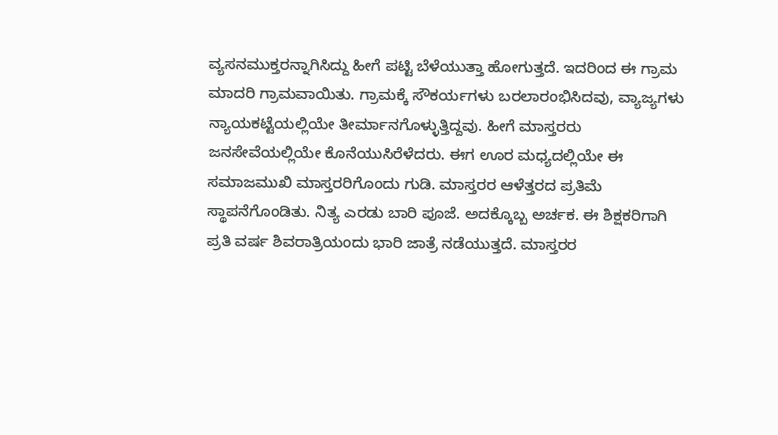ವ್ಯಸನಮುಕ್ತರನ್ನಾಗಿಸಿದ್ದು ಹೀಗೆ ಪಟ್ಟಿ ಬೆಳೆಯುತ್ತಾ ಹೋಗುತ್ತದೆ. ಇದರಿಂದ ಈ ಗ್ರಾಮ ಮಾದರಿ ಗ್ರಾಮವಾಯಿತು. ಗ್ರಾಮಕ್ಕೆ ಸೌಕರ್ಯಗಳು ಬರಲಾರಂಭಿಸಿದವು, ವ್ಯಾಜ್ಯಗಳು ನ್ಯಾಯಕಟ್ಟೆಯಲ್ಲಿಯೇ ತೀರ್ಮಾನಗೊಳ್ಳುತ್ತಿದ್ದವು. ಹೀಗೆ ಮಾಸ್ತರರು ಜನಸೇವೆಯಲ್ಲಿಯೇ ಕೊನೆಯುಸಿರೆಳೆದರು. ಈಗ ಊರ ಮಧ್ಯದಲ್ಲಿಯೇ ಈ ಸಮಾಜಮುಖಿ ಮಾಸ್ತರರಿಗೊಂದು ಗುಡಿ. ಮಾಸ್ತರರ ಆಳೆತ್ತರದ ಪ್ರತಿಮೆ ಸ್ಥಾಪನೆಗೊಂಡಿತು. ನಿತ್ಯ ಎರಡು ಬಾರಿ ಪೂಜೆ. ಅದಕ್ಕೊಬ್ಬ ಅರ್ಚಕ. ಈ ಶಿಕ್ಷಕರಿಗಾಗಿ ಪ್ರತಿ ವರ್ಷ ಶಿವರಾತ್ರಿಯಂದು ಭಾರಿ ಜಾತ್ರೆ ನಡೆಯುತ್ತದೆ. ಮಾಸ್ತರರ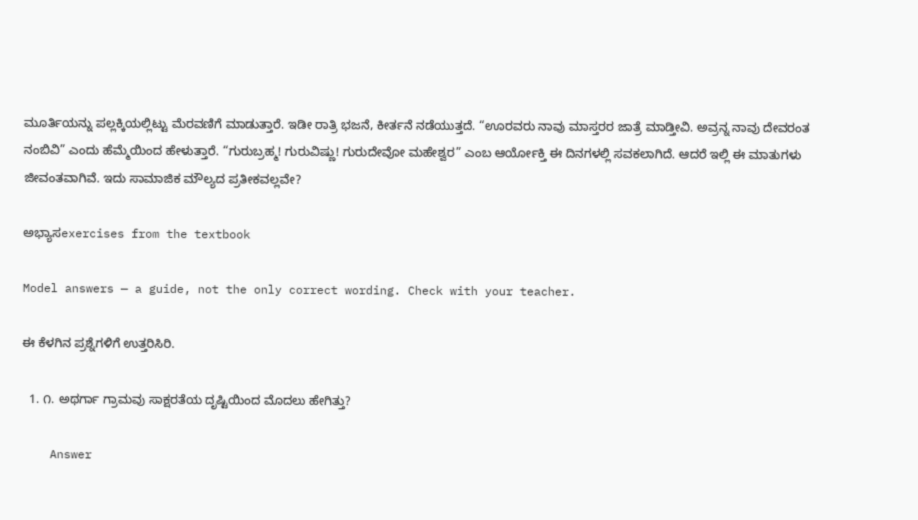ಮೂರ್ತಿಯನ್ನು ಪಲ್ಲಕ್ಕಿಯಲ್ಲಿಟ್ಟು ಮೆರವಣಿಗೆ ಮಾಡುತ್ತಾರೆ. ಇಡೀ ರಾತ್ರಿ ಭಜನೆ, ಕೀರ್ತನೆ ನಡೆಯುತ್ತದೆ. “ಊರವರು ನಾವು ಮಾಸ್ತರರ ಜಾತ್ರೆ ಮಾಡ್ತೀವಿ. ಅವ್ರನ್ನ ನಾವು ದೇವರಂತ ನಂಬಿವಿ” ಎಂದು ಹೆಮ್ಮೆಯಿಂದ ಹೇಳುತ್ತಾರೆ. “ಗುರುಬ್ರಹ್ಮ! ಗುರುವಿಷ್ಣು! ಗುರುದೇವೋ ಮಹೇಶ್ವರ” ಎಂಬ ಆರ್ಯೋಕ್ತಿ ಈ ದಿನಗಳಲ್ಲಿ ಸವಕಲಾಗಿದೆ. ಆದರೆ ಇಲ್ಲಿ ಈ ಮಾತುಗಳು ಜೀವಂತವಾಗಿವೆ. ಇದು ಸಾಮಾಜಿಕ ಮೌಲ್ಯದ ಪ್ರತೀಕವಲ್ಲವೇ?

ಅಭ್ಯಾಸexercises from the textbook

Model answers — a guide, not the only correct wording. Check with your teacher.

ಈ ಕೆಳಗಿನ ಪ್ರಶ್ನೆಗಳಿಗೆ ಉತ್ತರಿಸಿರಿ.

  1. ೧. ಅಥರ್ಗಾ ಗ್ರಾಮವು ಸಾಕ್ಷರತೆಯ ದೃಷ್ಟಿಯಿಂದ ಮೊದಲು ಹೇಗಿತ್ತು?

    Answer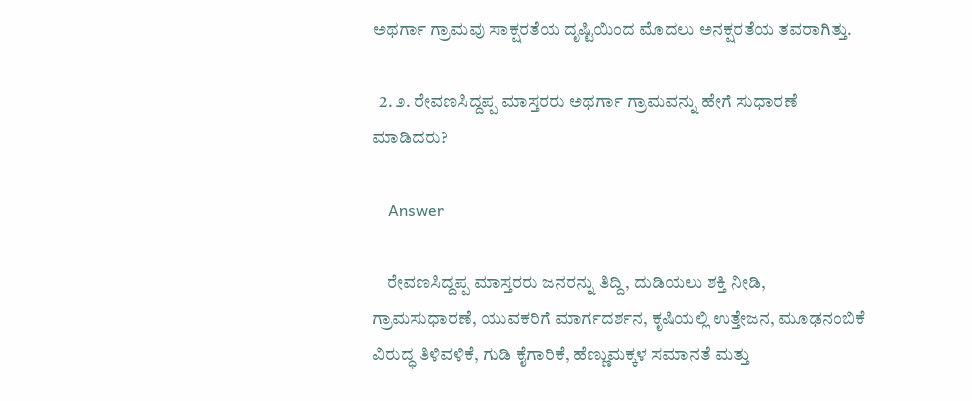ಅಥರ್ಗಾ ಗ್ರಾಮವು ಸಾಕ್ಷರತೆಯ ದೃಷ್ಟಿಯಿಂದ ಮೊದಲು ಅನಕ್ಷರತೆಯ ತವರಾಗಿತ್ತು.

  2. ೨. ರೇವಣಸಿದ್ದಪ್ಪ ಮಾಸ್ತರರು ಅಥರ್ಗಾ ಗ್ರಾಮವನ್ನು ಹೇಗೆ ಸುಧಾರಣೆ ಮಾಡಿದರು?

    Answer

    ರೇವಣಸಿದ್ದಪ್ಪ ಮಾಸ್ತರರು ಜನರನ್ನು ತಿದ್ದಿ, ದುಡಿಯಲು ಶಕ್ತಿ ನೀಡಿ, ಗ್ರಾಮಸುಧಾರಣೆ, ಯುವಕರಿಗೆ ಮಾರ್ಗದರ್ಶನ, ಕೃಷಿಯಲ್ಲಿ ಉತ್ತೇಜನ, ಮೂಢನಂಬಿಕೆ ವಿರುದ್ಧ ತಿಳಿವಳಿಕೆ, ಗುಡಿ ಕೈಗಾರಿಕೆ, ಹೆಣ್ಣುಮಕ್ಕಳ ಸಮಾನತೆ ಮತ್ತು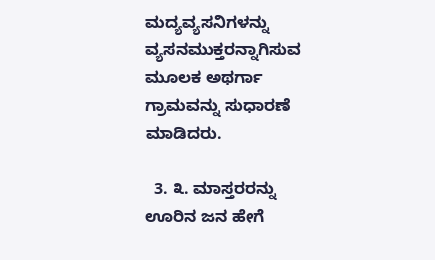ಮದ್ಯವ್ಯಸನಿಗಳನ್ನು ವ್ಯಸನಮುಕ್ತರನ್ನಾಗಿಸುವ ಮೂಲಕ ಅಥರ್ಗಾ ಗ್ರಾಮವನ್ನು ಸುಧಾರಣೆ ಮಾಡಿದರು.

  3. ೩. ಮಾಸ್ತರರನ್ನು ಊರಿನ ಜನ ಹೇಗೆ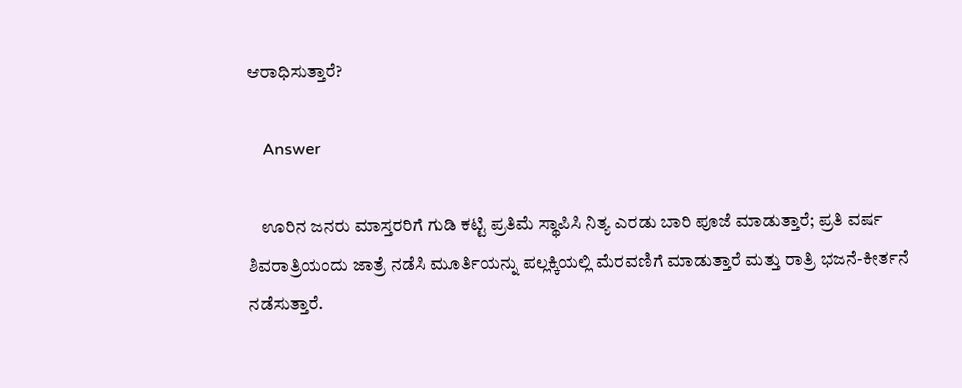ಆರಾಧಿಸುತ್ತಾರೆ?

    Answer

    ಊರಿನ ಜನರು ಮಾಸ್ತರರಿಗೆ ಗುಡಿ ಕಟ್ಟಿ ಪ್ರತಿಮೆ ಸ್ಥಾಪಿಸಿ ನಿತ್ಯ ಎರಡು ಬಾರಿ ಪೂಜೆ ಮಾಡುತ್ತಾರೆ; ಪ್ರತಿ ವರ್ಷ ಶಿವರಾತ್ರಿಯಂದು ಜಾತ್ರೆ ನಡೆಸಿ ಮೂರ್ತಿಯನ್ನು ಪಲ್ಲಕ್ಕಿಯಲ್ಲಿ ಮೆರವಣಿಗೆ ಮಾಡುತ್ತಾರೆ ಮತ್ತು ರಾತ್ರಿ ಭಜನೆ-ಕೀರ್ತನೆ ನಡೆಸುತ್ತಾರೆ.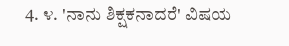4. ೪. 'ನಾನು ಶಿಕ್ಷಕನಾದರೆ' ವಿಷಯ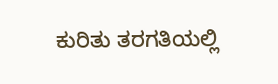ಕುರಿತು ತರಗತಿಯಲ್ಲಿ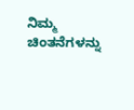ನಿಮ್ಮ ಚಿಂತನೆಗಳನ್ನು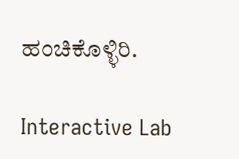ಹಂಚಿಕೊಳ್ಳಿರಿ.

Interactive Lab